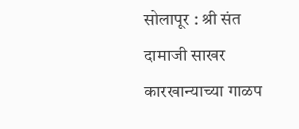सोलापूर : श्री संत दामाजी साखर कारखान्याच्या गाळप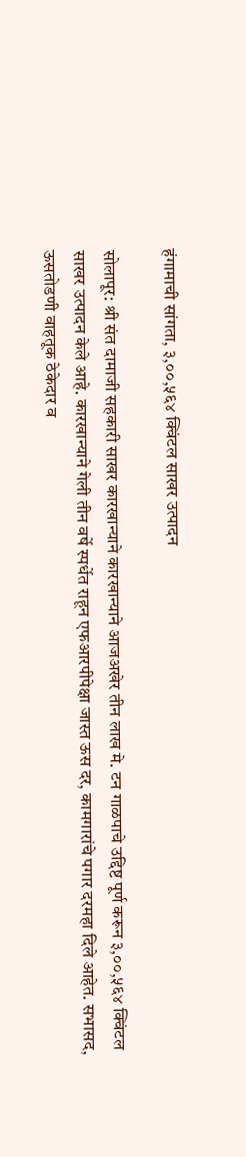हंगामाची सांगता, ३,००,५६४ क्विंटल साखर उत्पादन

सोलापूर: श्री संत दामाजी सहकारी साखर कारखान्याने कारखान्याने आजअखेर तीन लाख मे. टन गाळपाचे उद्दिष्ट पूर्ण करून ३,००,५६४ क्विंटल साखर उत्पादन केले आहे. कारखान्याने गेली तीन वर्षे स्पर्धेत राहून एफआरपीपेक्षा जास्त ऊस दर, कामगारांचे पगार दरमहा दिले आहेत. सभासद, ऊसतोडणी वाहतूक ठेकेदार व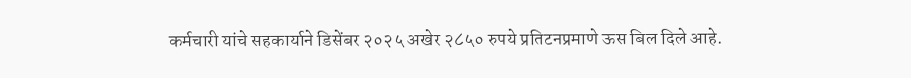कर्मचारी यांचे सहकार्याने डिसेंबर २०२५ अखेर २८५० रुपये प्रतिटनप्रमाणे ऊस बिल दिले आहे.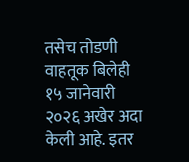तसेच तोडणी वाहतूक बिलेही १५ जानेवारी २०२६ अखेर अदा केली आहे. इतर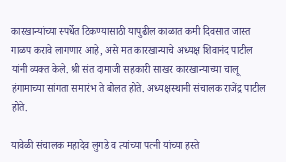कारखान्यांच्या स्पर्धेत टिकण्यासाठी यापुढील काळात कमी दिवसात जास्त गाळप करावे लागणार आहे, असे मत कारखान्याचे अध्यक्ष शिवानंद पाटील यांनी व्यक्त केले. श्री संत दामाजी सहकारी साखर कारखान्याच्या चालू हंगामाच्या सांगता समारंभ ते बोलत होते. अध्यक्षस्थानी संचालक राजेंद्र पाटील होते.

यावेळी संचालक महादेव लुगडे व त्यांच्या पत्नी यांच्या हस्ते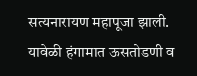सत्यनारायण महापूजा झाली. यावेळी हंगामात ऊसतोडणी व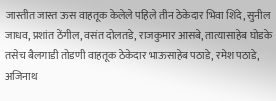जास्तीत जास्त ऊस वाहतूक केलेले पहिले तीन ठेकेदार भिवा शिंदे, सुनील जाधव, प्रशांत ठेंगील, वसंत दोलतडे, राजकुमार आसबे, तात्यासाहेब घोडके तसेच बैलगाडी तोडणी वाहतूक ठेकेदार भाऊसाहेब पठाडे, रमेश पठाडे, अजिनाथ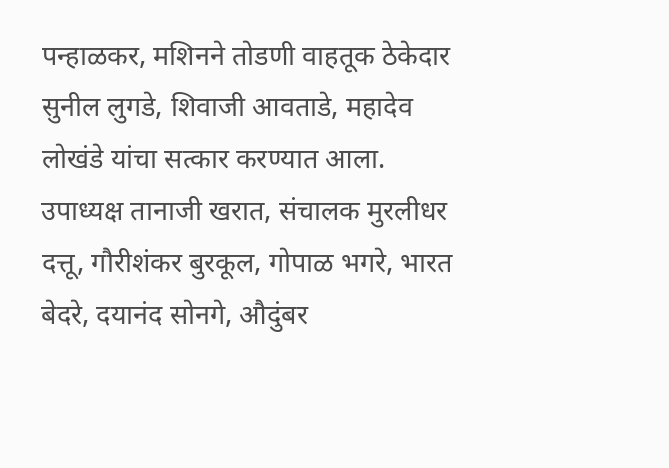पन्हाळकर, मशिनने तोडणी वाहतूक ठेकेदार सुनील लुगडे, शिवाजी आवताडे, महादेव लोखंडे यांचा सत्कार करण्यात आला. उपाध्यक्ष तानाजी खरात, संचालक मुरलीधर दत्तू, गौरीशंकर बुरकूल, गोपाळ भगरे, भारत बेदरे, दयानंद सोनगे, औदुंबर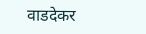वाडदेकर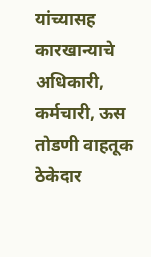यांच्यासह कारखान्याचे अधिकारी, कर्मचारी, ऊस तोडणी वाहतूक ठेकेदार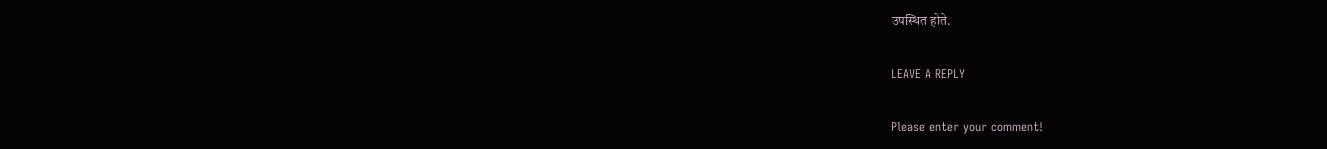उपस्थित होते.

LEAVE A REPLY

Please enter your comment!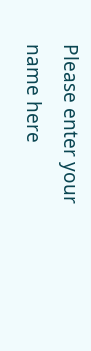Please enter your name here